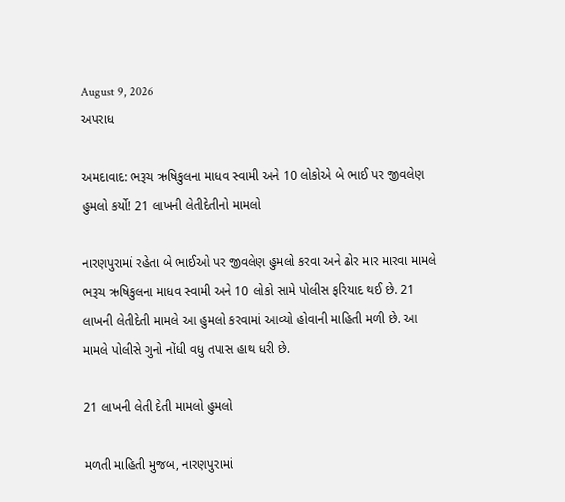August 9, 2026
અપરાધ

અમદાવાદ: ભરૂચ ઋષિકુલના માધવ સ્વામી અને 10 લોકોએ બે ભાઈ પર જીવલેણ હુમલો કર્યો! 21 લાખની લેતીદેતીનો મામલો

નારણપુરામાં રહેતા બે ભાઈઓ પર જીવલેણ હુમલો કરવા અને ઢોર માર મારવા મામલે ભરૂચ ઋષિકુલના માધવ સ્વામી અને 10 લોકો સામે પોલીસ ફરિયાદ થઈ છે. 21 લાખની લેતીદેતી મામલે આ હુમલો કરવામાં આવ્યો હોવાની માહિતી મળી છે. આ મામલે પોલીસે ગુનો નોંધી વધુ તપાસ હાથ ધરી છે.

21 લાખની લેતી દેતી મામલો હુમલો

મળતી માહિતી મુજબ, નારણપુરામાં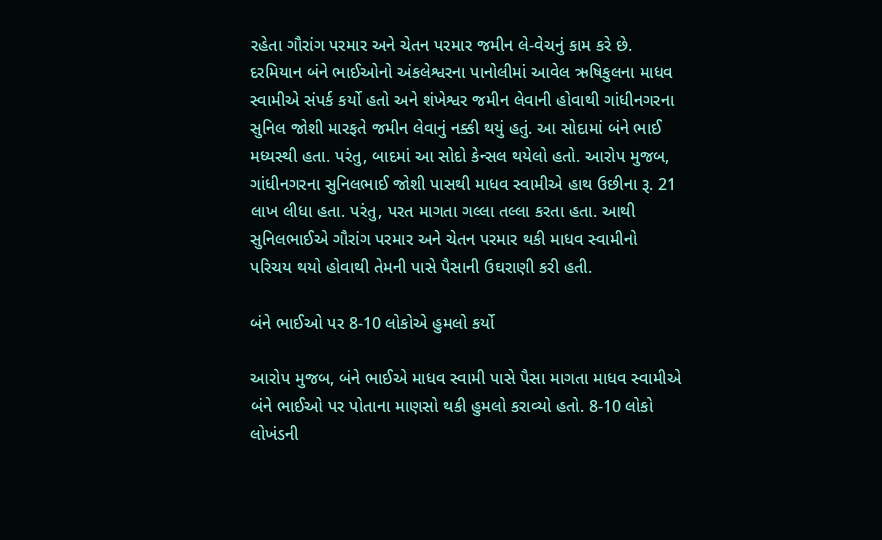રહેતા ગૌરાંગ પરમાર અને ચેતન પરમાર જમીન લે-વેચનું કામ કરે છે. દરમિયાન બંને ભાઈઓનો અંકલેશ્વરના પાનોલીમાં આવેલ ઋષિકુલના માધવ સ્વામીએ સંપર્ક કર્યો હતો અને શંખેશ્વર જમીન લેવાની હોવાથી ગાંધીનગરના સુનિલ જોશી મારફતે જમીન લેવાનું નક્કી થયું હતું. આ સોદામાં બંને ભાઈ મધ્યસ્થી હતા. પરંતુ, બાદમાં આ સોદો કેન્સલ થયેલો હતો. આરોપ મુજબ, ગાંધીનગરના સુનિલભાઈ જોશી પાસથી માધવ સ્વામીએ હાથ ઉછીના રૂ. 21 લાખ લીધા હતા. પરંતુ, પરત માગતા ગલ્લા તલ્લા કરતા હતા. આથી સુનિલભાઈએ ગૌરાંગ પરમાર અને ચેતન પરમાર થકી માધવ સ્વામીનો પરિચય થયો હોવાથી તેમની પાસે પૈસાની ઉઘરાણી કરી હતી.

બંને ભાઈઓ પર 8-10 લોકોએ હુમલો કર્યો

આરોપ મુજબ, બંને ભાઈએ માધવ સ્વામી પાસે પૈસા માગતા માધવ સ્વામીએ બંને ભાઈઓ પર પોતાના માણસો થકી હુમલો કરાવ્યો હતો. 8-10 લોકો લોખંડની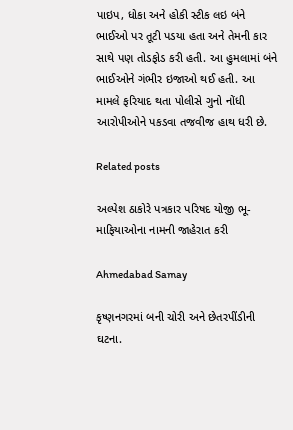પાઇપ, ધોકા અને હોકી સ્ટીક લઇ બંને ભાઈઓ પર તૂટી પડયા હતા અને તેમની કાર સાથે પણ તોડફોડ કરી હતી. આ હુમલામાં બંને ભાઈઓને ગંભીર ઇજાઓ થઈ હતી. આ મામલે ફરિયાદ થતા પોલીસે ગુનો નોંધી આરોપીઓને પકડવા તજવીજ હાથ ધરી છે.

Related posts

અલ્પેશ ઠાકોરે પત્રકાર પરિષદ યોજી ભૂ-માફિયાઓના નામની જાહેરાત કરી

Ahmedabad Samay

કૃષ્ણનગરમાં બની ચોરી અને છેતરપીંડીની ઘટના.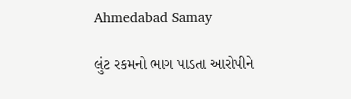Ahmedabad Samay

લુંટ રકમનો ભાગ પાડતા આરોપીને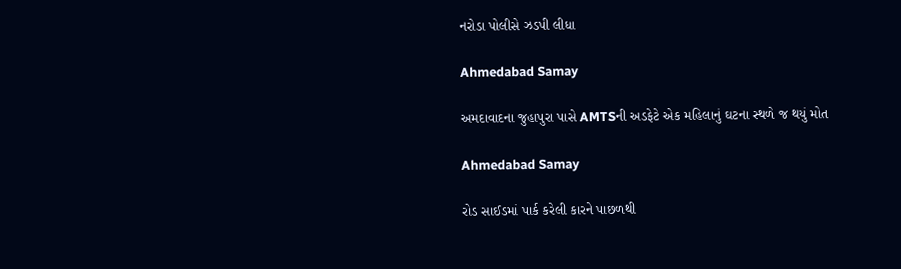નરોડા પોલીસે ઝડપી લીધા

Ahmedabad Samay

અમદાવાદના જુહાપુરા પાસે AMTSની અડફેટે એક મહિલાનું ઘટના સ્થળે જ થયું મોત

Ahmedabad Samay

રોડ સાઈડમાં પાર્ક કરેલી કારને પાછળથી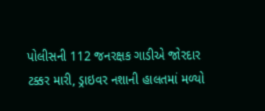પોલીસની 112 જનરક્ષક ગાડીએ જોરદાર ટક્કર મારી, ડ્રાઇવર નશાની હાલતમાં મળ્યો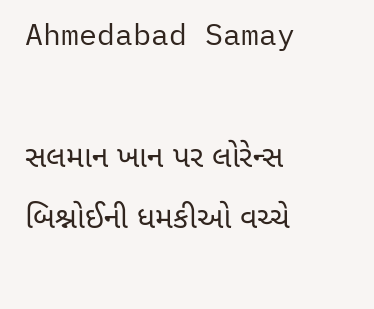Ahmedabad Samay

સલમાન ખાન પર લોરેન્સ બિશ્નોઈની ધમકીઓ વચ્ચે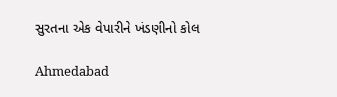સુરતના એક વેપારીને ખંડણીનો કોલ

Ahmedabad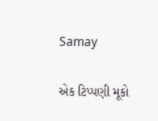Samay

એક ટિપ્પણી મૂકો